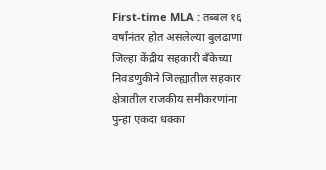First-time MLA : तब्बल १६ वर्षांनंतर होत असलेल्या बुलढाणा जिल्हा केंद्रीय सहकारी बँकेच्या निवडणुकीने जिल्ह्यातील सहकार क्षेत्रातील राजकीय समीकरणांना पुन्हा एकदा धक्का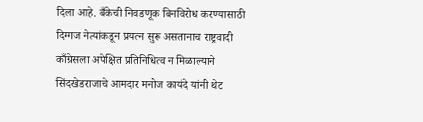दिला आहे. बँकेची निवडणूक बिनविरोध करण्यासाठी दिग्गज नेत्यांकडून प्रयत्न सुरू असतानाच राष्ट्रवादी काँग्रेसला अपेक्षित प्रतिनिधित्व न मिळाल्याने सिंदखेडराजाचे आमदार मनोज कायंदे यांनी थेट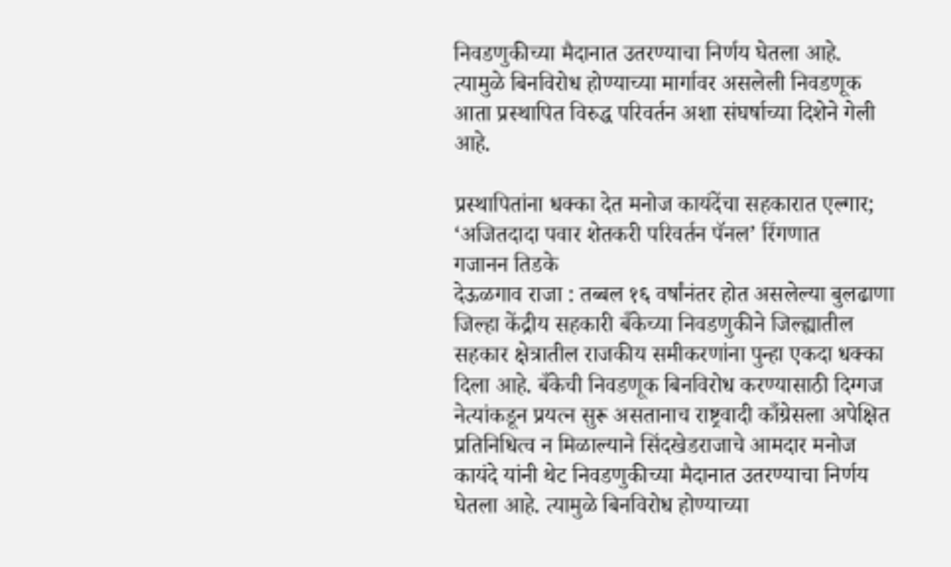निवडणुकीच्या मैदानात उतरण्याचा निर्णय घेतला आहे. त्यामुळे बिनविरोध होण्याच्या मार्गावर असलेली निवडणूक आता प्रस्थापित विरुद्ध परिवर्तन अशा संघर्षाच्या दिशेने गेली आहे.

प्रस्थापितांना धक्का देत मनोज कायंदेंचा सहकारात एल्गार; ‘अजितदादा पवार शेतकरी परिवर्तन पॅनल’ रिंगणात
गजानन तिडके
देऊळगाव राजा : तब्बल १६ वर्षांनंतर होत असलेल्या बुलढाणा जिल्हा केंद्रीय सहकारी बँकेच्या निवडणुकीने जिल्ह्यातील सहकार क्षेत्रातील राजकीय समीकरणांना पुन्हा एकदा धक्का दिला आहे. बँकेची निवडणूक बिनविरोध करण्यासाठी दिग्गज नेत्यांकडून प्रयत्न सुरू असतानाच राष्ट्रवादी काँग्रेसला अपेक्षित प्रतिनिधित्व न मिळाल्याने सिंदखेडराजाचे आमदार मनोज कायंदे यांनी थेट निवडणुकीच्या मैदानात उतरण्याचा निर्णय घेतला आहे. त्यामुळे बिनविरोध होण्याच्या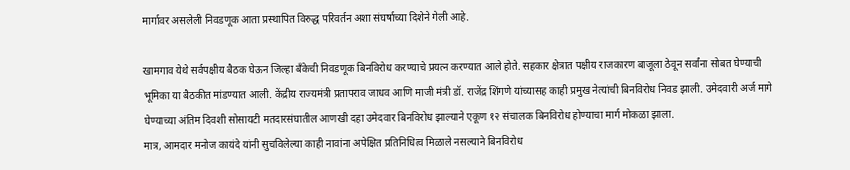मार्गावर असलेली निवडणूक आता प्रस्थापित विरुद्ध परिवर्तन अशा संघर्षाच्या दिशेने गेली आहे.

खामगाव येथे सर्वपक्षीय बैठक घेऊन जिल्हा बँकेची निवडणूक बिनविरोध करण्याचे प्रयत्न करण्यात आले होते. सहकार क्षेत्रात पक्षीय राजकारण बाजूला ठेवून सर्वांना सोबत घेण्याची भूमिका या बैठकीत मांडण्यात आली. केंद्रीय राज्यमंत्री प्रतापराव जाधव आणि माजी मंत्री डॉ. राजेंद्र शिंगणे यांच्यासह काही प्रमुख नेत्यांची बिनविरोध निवड झाली. उमेदवारी अर्ज मागे घेण्याच्या अंतिम दिवशी सोसायटी मतदारसंघातील आणखी दहा उमेदवार बिनविरोध झाल्याने एकूण १२ संचालक बिनविरोध होण्याचा मार्ग मोकळा झाला.
मात्र, आमदार मनोज कायंदे यांनी सुचविलेल्या काही नावांना अपेक्षित प्रतिनिधित्व मिळाले नसल्याने बिनविरोध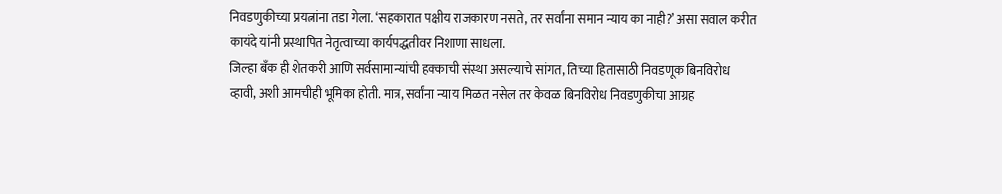निवडणुकीच्या प्रयत्नांना तडा गेला. ‘सहकारात पक्षीय राजकारण नसते, तर सर्वांना समान न्याय का नाही?’ असा सवाल करीत कायंदे यांनी प्रस्थापित नेतृत्वाच्या कार्यपद्धतीवर निशाणा साधला.
जिल्हा बँक ही शेतकरी आणि सर्वसामान्यांची हक्काची संस्था असल्याचे सांगत, तिच्या हितासाठी निवडणूक बिनविरोध व्हावी, अशी आमचीही भूमिका होती. मात्र, सर्वांना न्याय मिळत नसेल तर केवळ बिनविरोध निवडणुकीचा आग्रह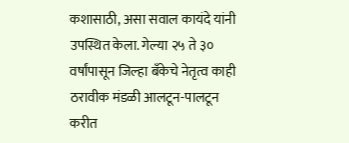कशासाठी, असा सवाल कायंदे यांनी उपस्थित केला. गेल्या २५ ते ३० वर्षांपासून जिल्हा बँकेचे नेतृत्व काही ठरावीक मंडळी आलटून-पालटून करीत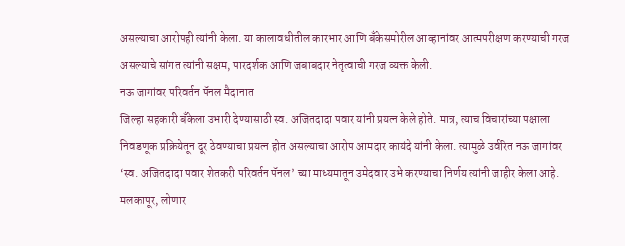असल्याचा आरोपही त्यांनी केला. या कालावधीतील कारभार आणि बँकेसमोरील आव्हानांवर आत्मपरीक्षण करण्याची गरज असल्याचे सांगत त्यांनी सक्षम, पारदर्शक आणि जबाबदार नेतृत्वाची गरज व्यक्त केली.
नऊ जागांवर परिवर्तन पॅनल मैदानात
जिल्हा सहकारी बँकेला उभारी देण्यासाठी स्व. अजितदादा पवार यांनी प्रयत्न केले होते. मात्र, त्याच विचारांच्या पक्षाला निवडणूक प्रक्रियेतून दूर ठेवण्याचा प्रयत्न होत असल्याचा आरोप आमदार कायंदे यांनी केला. त्यामुळे उर्वरित नऊ जागांवर ‘स्व. अजितदादा पवार शेतकरी परिवर्तन पॅनल’ च्या माध्यमातून उमेदवार उभे करण्याचा निर्णय त्यांनी जाहीर केला आहे.
मलकापूर, लोणार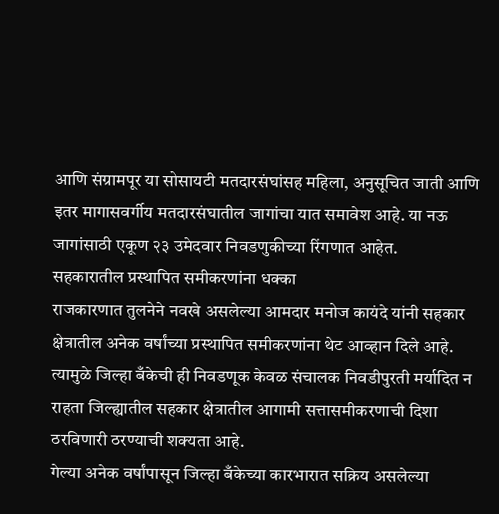आणि संग्रामपूर या सोसायटी मतदारसंघांसह महिला, अनुसूचित जाती आणि इतर मागासवर्गीय मतदारसंघातील जागांचा यात समावेश आहे. या नऊ जागांसाठी एकूण २३ उमेदवार निवडणुकीच्या रिंगणात आहेत.
सहकारातील प्रस्थापित समीकरणांना धक्का
राजकारणात तुलनेने नवखे असलेल्या आमदार मनोज कायंदे यांनी सहकार क्षेत्रातील अनेक वर्षांच्या प्रस्थापित समीकरणांना थेट आव्हान दिले आहे. त्यामुळे जिल्हा बँकेची ही निवडणूक केवळ संचालक निवडीपुरती मर्यादित न राहता जिल्ह्यातील सहकार क्षेत्रातील आगामी सत्तासमीकरणाची दिशा ठरविणारी ठरण्याची शक्यता आहे.
गेल्या अनेक वर्षांपासून जिल्हा बँकेच्या कारभारात सक्रिय असलेल्या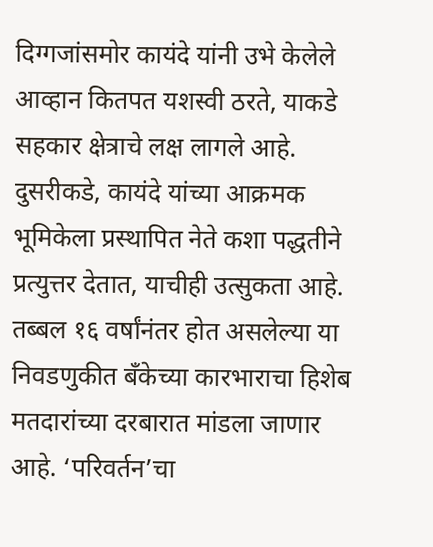दिग्गजांसमोर कायंदे यांनी उभे केलेले आव्हान कितपत यशस्वी ठरते, याकडे सहकार क्षेत्राचे लक्ष लागले आहे. दुसरीकडे, कायंदे यांच्या आक्रमक भूमिकेला प्रस्थापित नेते कशा पद्धतीने प्रत्युत्तर देतात, याचीही उत्सुकता आहे.
तब्बल १६ वर्षांनंतर होत असलेल्या या निवडणुकीत बँकेच्या कारभाराचा हिशेब मतदारांच्या दरबारात मांडला जाणार आहे. ‘परिवर्तन’चा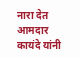नारा देत आमदार कायंदे यांनी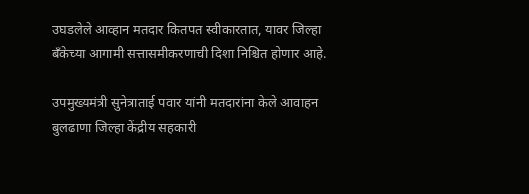उघडलेले आव्हान मतदार कितपत स्वीकारतात, यावर जिल्हा बँकेच्या आगामी सत्तासमीकरणाची दिशा निश्चित होणार आहे.

उपमुख्यमंत्री सुनेत्राताई पवार यांनी मतदारांना केले आवाहन
बुलढाणा जिल्हा केंद्रीय सहकारी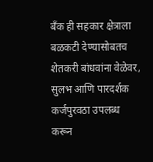बँक ही सहकार क्षेत्राला बळकटी देण्यासोबतच शेतकरी बांधवांना वेळेवर, सुलभ आणि पारदर्शक कर्जपुरवठा उपलब्ध करून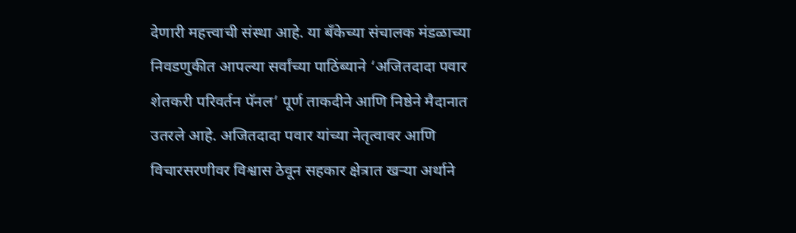देणारी महत्त्वाची संस्था आहे. या बँकेच्या संचालक मंडळाच्या निवडणुकीत आपल्या सर्वांच्या पाठिंब्याने ‘अजितदादा पवार शेतकरी परिवर्तन पॅनल’ पूर्ण ताकदीने आणि निष्ठेने मैदानात उतरले आहे. अजितदादा पवार यांच्या नेतृत्वावर आणि विचारसरणीवर विश्वास ठेवून सहकार क्षेत्रात खऱ्या अर्थाने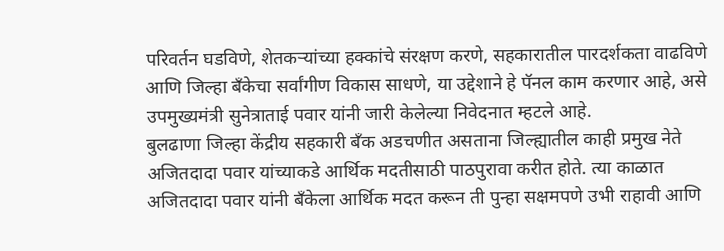परिवर्तन घडविणे, शेतकऱ्यांच्या हक्कांचे संरक्षण करणे, सहकारातील पारदर्शकता वाढविणे आणि जिल्हा बँकेचा सर्वांगीण विकास साधणे, या उद्देशाने हे पॅनल काम करणार आहे, असे उपमुख्यमंत्री सुनेत्राताई पवार यांनी जारी केलेल्या निवेदनात म्हटले आहे.
बुलढाणा जिल्हा केंद्रीय सहकारी बँक अडचणीत असताना जिल्ह्यातील काही प्रमुख नेते अजितदादा पवार यांच्याकडे आर्थिक मदतीसाठी पाठपुरावा करीत होते. त्या काळात अजितदादा पवार यांनी बँकेला आर्थिक मदत करून ती पुन्हा सक्षमपणे उभी राहावी आणि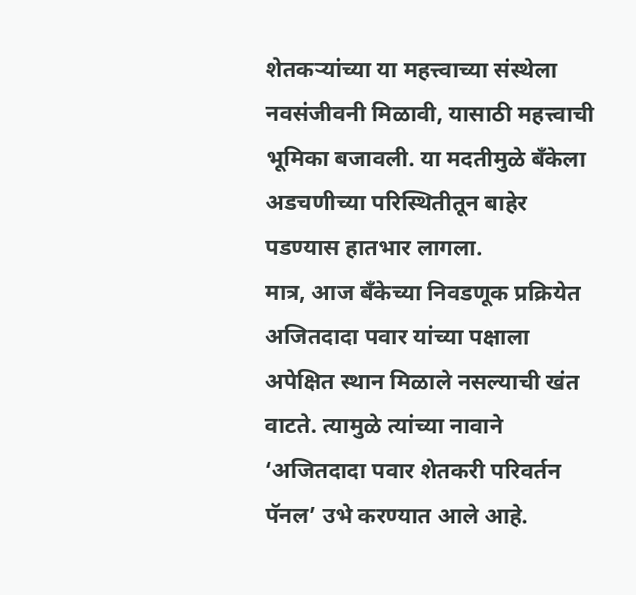शेतकऱ्यांच्या या महत्त्वाच्या संस्थेला नवसंजीवनी मिळावी, यासाठी महत्त्वाची भूमिका बजावली. या मदतीमुळे बँकेला अडचणीच्या परिस्थितीतून बाहेर पडण्यास हातभार लागला.
मात्र, आज बँकेच्या निवडणूक प्रक्रियेत अजितदादा पवार यांच्या पक्षाला अपेक्षित स्थान मिळाले नसल्याची खंत वाटते. त्यामुळे त्यांच्या नावाने ‘अजितदादा पवार शेतकरी परिवर्तन पॅनल’ उभे करण्यात आले आहे.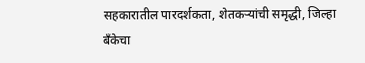सहकारातील पारदर्शकता, शेतकऱ्यांची समृद्धी, जिल्हा बँकेचा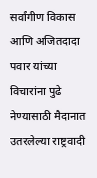सर्वांगीण विकास आणि अजितदादा पवार यांच्या विचारांना पुढे नेण्यासाठी मैदानात उतरलेल्या राष्ट्रवादी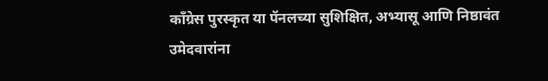काँग्रेस पुरस्कृत या पॅनलच्या सुशिक्षित, अभ्यासू आणि निष्ठावंत उमेदवारांना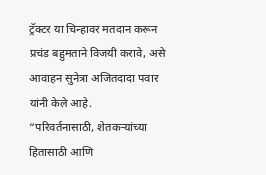ट्रॅक्टर या चिन्हावर मतदान करून प्रचंड बहुमताने विजयी करावे, असे आवाहन सुनेत्रा अजितदादा पवार यांनी केले आहे.
“परिवर्तनासाठी, शेतकऱ्यांच्या हितासाठी आणि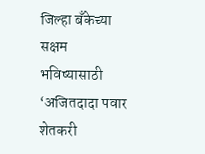जिल्हा बँकेच्या सक्षम भविष्यासाठी ‘अजितदादा पवार शेतकरी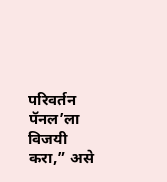परिवर्तन पॅनल’ला विजयी करा,” असे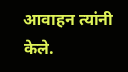आवाहन त्यांनी केले.